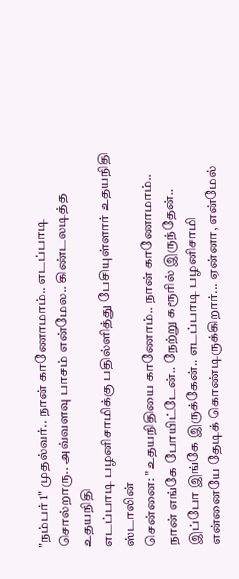"நம்பர் 1" முதல்வர்.. நான் காணோமாம்.. எடப்பாடி சொல்றாரு.. அவ்வளவு பாசம் என்மேல.. கிண்டலடித்த உதயநிதி
எடப்பாடி பழனிசாமிக்கு பதில்ளித்து பேசியுள்ளார் உதயநிதி ஸ்டாலின்
சென்னை: "உதயநிதியை காணோம்.. நான் காணோமாம்.. நான் எங்கே போயிட்டேன்.. நேற்று கரூரில் இருந்தேன்.. இப்போ இங்கே இருக்கேன்.. எடப்பாடி பழனிசாமி என்னையே தேடிக் கொண்டிருக்கிறார்... ஏன்னா, என்மேல்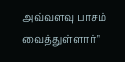அவ்வளவு பாசம் வைத்துள்ளார்"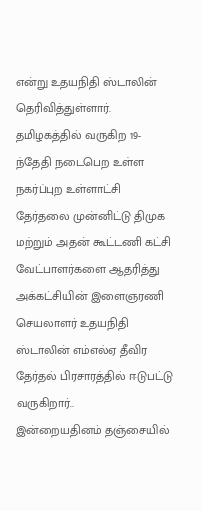என்று உதயநிதி ஸ்டாலின் தெரிவித்துள்ளார்.
தமிழகத்தில் வருகிற 19-ந்தேதி நடைபெற உள்ள நகர்ப்புற உள்ளாட்சி தேர்தலை முன்னிட்டு திமுக மற்றும் அதன் கூட்டணி கட்சி வேட்பாளர்களை ஆதரித்து அக்கட்சியின் இளைஞரணி செயலாளர் உதயநிதி ஸ்டாலின் எம்எல்ஏ தீவிர தேர்தல் பிரசாரத்தில் ஈடுபட்டு வருகிறார்..
இன்றையதினம் தஞ்சையில்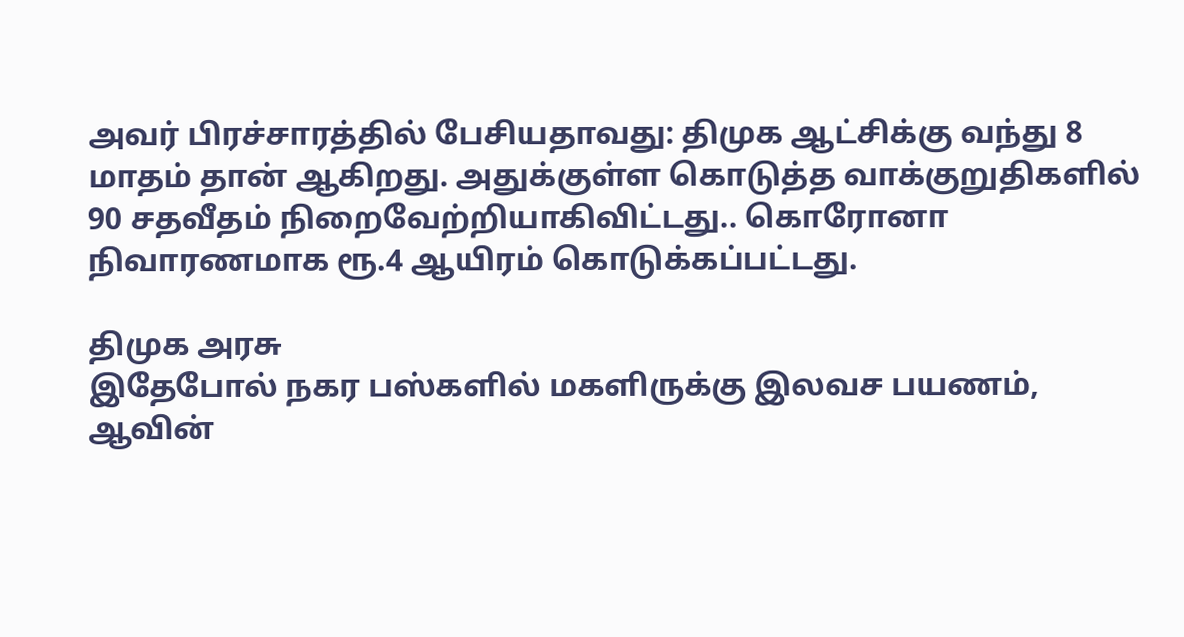அவர் பிரச்சாரத்தில் பேசியதாவது: திமுக ஆட்சிக்கு வந்து 8 மாதம் தான் ஆகிறது. அதுக்குள்ள கொடுத்த வாக்குறுதிகளில் 90 சதவீதம் நிறைவேற்றியாகிவிட்டது.. கொரோனா நிவாரணமாக ரூ.4 ஆயிரம் கொடுக்கப்பட்டது.

திமுக அரசு
இதேபோல் நகர பஸ்களில் மகளிருக்கு இலவச பயணம், ஆவின்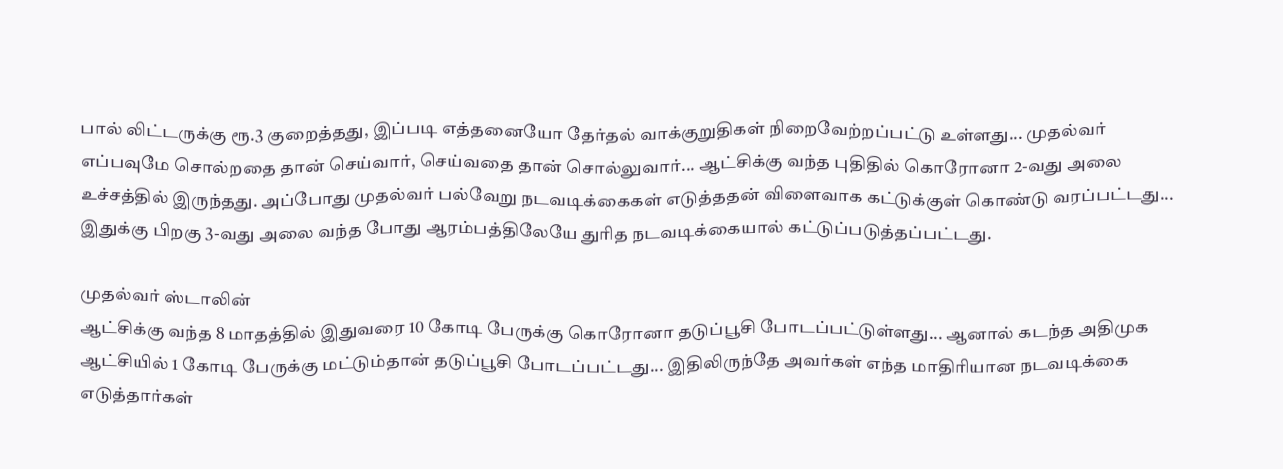பால் லிட்டருக்கு ரூ.3 குறைத்தது, இப்படி எத்தனையோ தேர்தல் வாக்குறுதிகள் நிறைவேற்றப்பட்டு உள்ளது... முதல்வர் எப்பவுமே சொல்றதை தான் செய்வார், செய்வதை தான் சொல்லுவார்... ஆட்சிக்கு வந்த புதிதில் கொரோனா 2-வது அலை உச்சத்தில் இருந்தது. அப்போது முதல்வர் பல்வேறு நடவடிக்கைகள் எடுத்ததன் விளைவாக கட்டுக்குள் கொண்டு வரப்பட்டது... இதுக்கு பிறகு 3-வது அலை வந்த போது ஆரம்பத்திலேயே துரித நடவடிக்கையால் கட்டுப்படுத்தப்பட்டது.

முதல்வர் ஸ்டாலின்
ஆட்சிக்கு வந்த 8 மாதத்தில் இதுவரை 10 கோடி பேருக்கு கொரோனா தடுப்பூசி போடப்பட்டுள்ளது... ஆனால் கடந்த அதிமுக ஆட்சியில் 1 கோடி பேருக்கு மட்டும்தான் தடுப்பூசி போடப்பட்டது... இதிலிருந்தே அவர்கள் எந்த மாதிரியான நடவடிக்கை எடுத்தார்கள்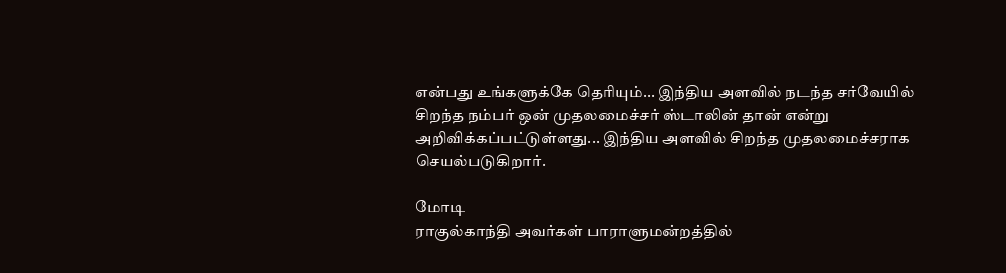என்பது உங்களுக்கே தெரியும்... இந்திய அளவில் நடந்த சர்வேயில் சிறந்த நம்பர் ஒன் முதலமைச்சர் ஸ்டாலின் தான் என்று அறிவிக்கப்பட்டுள்ளது... இந்திய அளவில் சிறந்த முதலமைச்சராக செயல்படுகிறார்.

மோடி
ராகுல்காந்தி அவர்கள் பாராளுமன்றத்தில்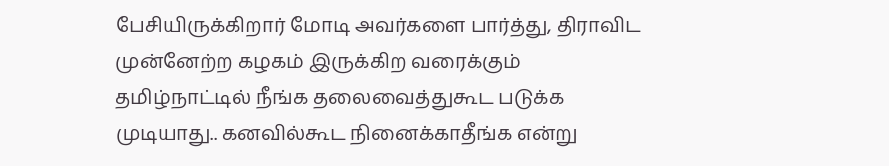பேசியிருக்கிறார் மோடி அவர்களை பார்த்து, திராவிட முன்னேற்ற கழகம் இருக்கிற வரைக்கும் தமிழ்நாட்டில் நீங்க தலைவைத்துகூட படுக்க முடியாது.. கனவில்கூட நினைக்காதீங்க என்று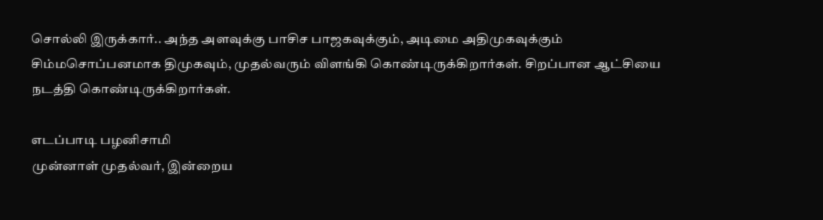சொல்லி இருக்கார்.. அந்த அளவுக்கு பாசிச பாஜகவுக்கும், அடிமை அதிமுகவுக்கும் சிம்மசொப்பனமாக திமுகவும், முதல்வரும் விளங்கி கொண்டிருக்கிறார்கள். சிறப்பான ஆட்சியை நடத்தி கொண்டிருக்கிறார்கள்.

எடப்பாடி பழனிசாமி
முன்னாள் முதல்வர், இன்றைய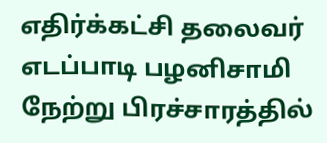எதிர்க்கட்சி தலைவர் எடப்பாடி பழனிசாமி நேற்று பிரச்சாரத்தில்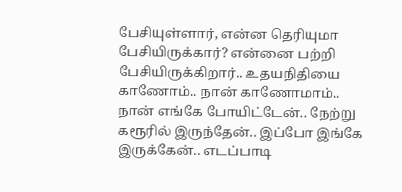பேசியுள்ளார், என்ன தெரியுமா பேசியிருக்கார்? என்னை பற்றி பேசியிருக்கிறார்.. உதயநிதியை காணோம்.. நான் காணோமாம்.. நான் எங்கே போயிட்டேன்.. நேற்று கரூரில் இருந்தேன்.. இப்போ இங்கே இருக்கேன்.. எடப்பாடி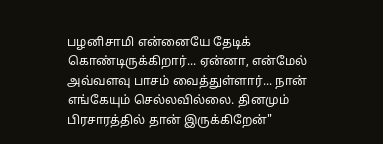பழனிசாமி என்னையே தேடிக் கொண்டிருக்கிறார்... ஏன்னா, என்மேல் அவ்வளவு பாசம் வைத்துள்ளார்... நான் எங்கேயும் செல்லவில்லை. தினமும் பிரசாரத்தில் தான் இருக்கிறேன்"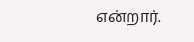என்றார்.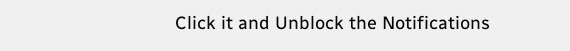Click it and Unblock the Notifications